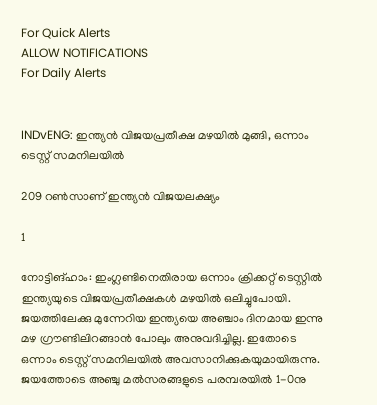For Quick Alerts
ALLOW NOTIFICATIONS
For Daily Alerts


INDvENG: ഇന്ത്യന്‍ വിജയപ്രതീക്ഷ മഴയില്‍ മുങ്ങി, ഒന്നാം ടെസ്റ്റ് സമനിലയില്‍

209 റണ്‍സാണ് ഇന്ത്യന്‍ വിജയലക്ഷ്യം

1

നോട്ടിങ്ഹാം: ഇംഗ്ലണ്ടിനെതിരായ ഒന്നാം ക്രിക്കറ്റ് ടെസ്റ്റില്‍ ഇന്ത്യയുടെ വിജയപ്രതീക്ഷകള്‍ മഴയില്‍ ഒലിച്ചുപോയി. ജയത്തിലേക്കു മുന്നേറിയ ഇന്ത്യയെ അഞ്ചാം ദിനമായ ഇന്നു മഴ ഗ്രൗണ്ടിലിറങ്ങാന്‍ പോലും അനുവദിച്ചില്ല. ഇതോടെ ഒന്നാം ടെസ്റ്റ് സമനിലയില്‍ അവസാനിക്കുകയുമായിരുന്നു. ജയത്തോടെ അഞ്ചു മല്‍സരങ്ങളുടെ പരമ്പരയില്‍ 1-0നു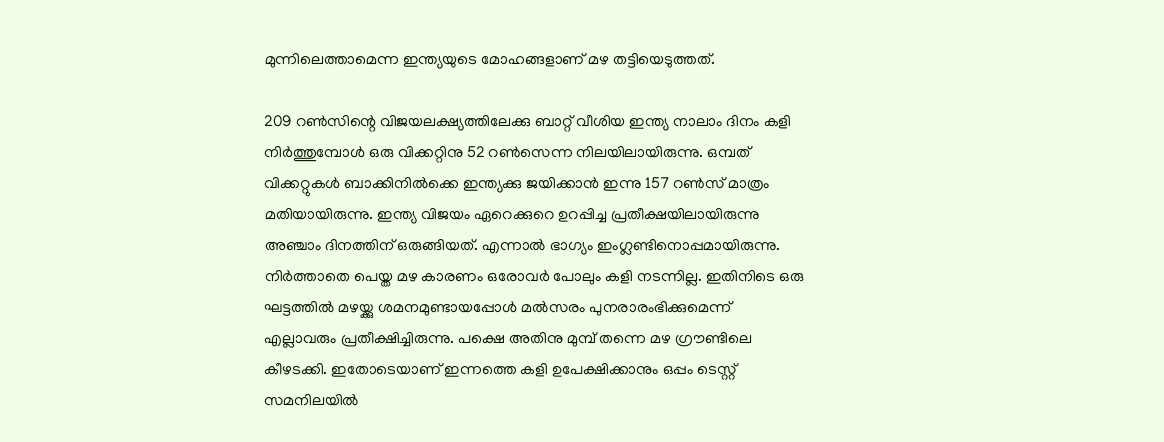മുന്നിലെത്താമെന്ന ഇന്ത്യയുടെ മോഹങ്ങളാണ് മഴ തട്ടിയെടുത്തത്.

209 റണ്‍സിന്റെ വിജയലക്ഷ്യത്തിലേക്കു ബാറ്റ് വീശിയ ഇന്ത്യ നാലാം ദിനം കളി നിര്‍ത്തുമ്പോള്‍ ഒരു വിക്കറ്റിനു 52 റണ്‍സെന്ന നിലയിലായിരുന്നു. ഒമ്പത് വിക്കറ്റുകള്‍ ബാക്കിനില്‍ക്കെ ഇന്ത്യക്കു ജയിക്കാന്‍ ഇന്നു 157 റണ്‍സ് മാത്രം മതിയായിരുന്നു. ഇന്ത്യ വിജയം ഏറെക്കുറെ ഉറപ്പിച്ച പ്രതീക്ഷയിലായിരുന്നു അഞ്ചാം ദിനത്തിന് ഒരുങ്ങിയത്. എന്നാല്‍ ഭാഗ്യം ഇംഗ്ലണ്ടിനൊപ്പമായിരുന്നു. നിര്‍ത്താതെ പെയ്ത മഴ കാരണം ഒരോവര്‍ പോലും കളി നടന്നില്ല. ഇതിനിടെ ഒരു ഘട്ടത്തില്‍ മഴയ്ക്കു ശമനമുണ്ടായപ്പോള്‍ മല്‍സരം പുനരാരംഭിക്കുമെന്ന് എല്ലാവരും പ്രതീക്ഷിച്ചിരുന്നു. പക്ഷെ അതിനു മുമ്പ് തന്നെ മഴ ഗ്രൗണ്ടിലെ കീഴടക്കി. ഇതോടെയാണ് ഇന്നത്തെ കളി ഉപേക്ഷിക്കാനും ഒപ്പം ടെസ്റ്റ് സമനിലയില്‍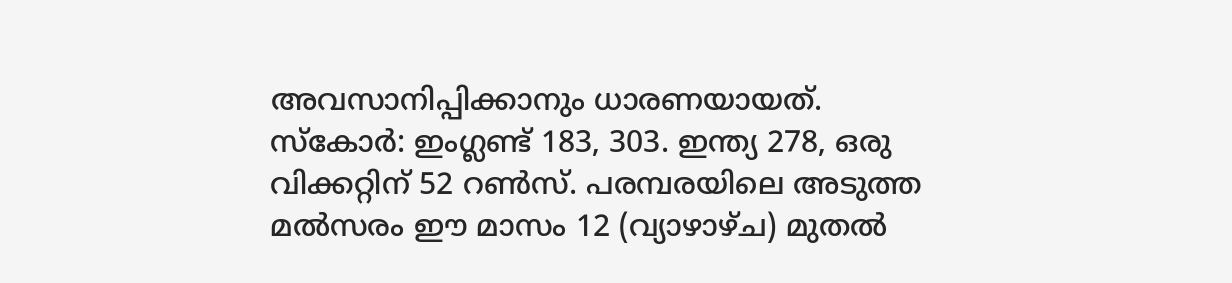അവസാനിപ്പിക്കാനും ധാരണയായത്. സ്‌കോര്‍: ഇംഗ്ലണ്ട് 183, 303. ഇന്ത്യ 278, ഒരു വിക്കറ്റിന് 52 റണ്‍സ്. പരമ്പരയിലെ അടുത്ത മല്‍സരം ഈ മാസം 12 (വ്യാഴാഴ്ച) മുതല്‍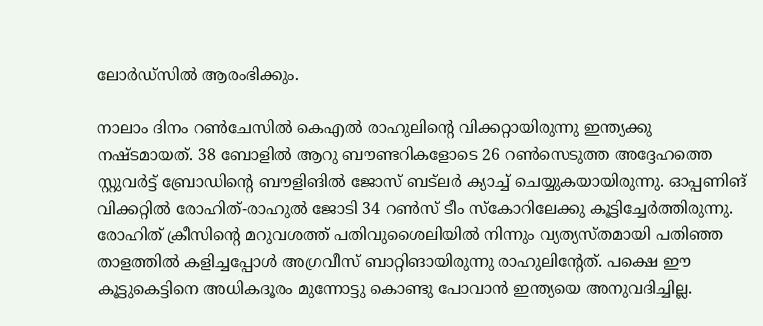ലോര്‍ഡ്‌സില്‍ ആരംഭിക്കും.

നാലാം ദിനം റണ്‍ചേസില്‍ കെഎല്‍ രാഹുലിന്റെ വിക്കറ്റായിരുന്നു ഇന്ത്യക്കു നഷ്ടമായത്. 38 ബോളില്‍ ആറു ബൗണ്ടറികളോടെ 26 റണ്‍സെടുത്ത അദ്ദേഹത്തെ സ്റ്റുവര്‍ട്ട് ബ്രോഡിന്റെ ബൗളിങില്‍ ജോസ് ബട്‌ലര്‍ ക്യാച്ച് ചെയ്യുകയായിരുന്നു. ഓപ്പണിങ് വിക്കറ്റില്‍ രോഹിത്-രാഹുല്‍ ജോടി 34 റണ്‍സ് ടീം സ്‌കോറിലേക്കു കൂട്ടിച്ചേര്‍ത്തിരുന്നു. രോഹിത് ക്രീസിന്റെ മറുവശത്ത് പതിവുശൈലിയില്‍ നിന്നും വ്യത്യസ്തമായി പതിഞ്ഞ താളത്തില്‍ കളിച്ചപ്പോള്‍ അഗ്രവീസ് ബാറ്റിങായിരുന്നു രാഹുലിന്റേത്. പക്ഷെ ഈ കൂട്ടുകെട്ടിനെ അധികദൂരം മുന്നോട്ടു കൊണ്ടു പോവാന്‍ ഇന്ത്യയെ അനുവദിച്ചില്ല.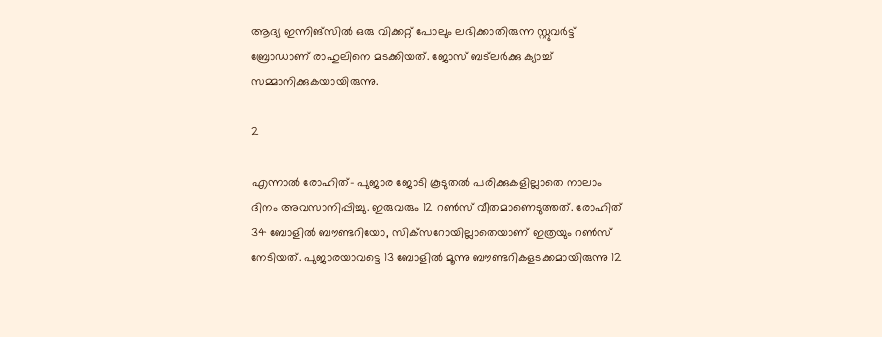ആദ്യ ഇന്നിങ്‌സില്‍ ഒരു വിക്കറ്റ് പോലും ലഭിക്കാതിരുന്ന സ്റ്റുവര്‍ട്ട് ബ്രോഡാണ് രാഹുലിനെ മടക്കിയത്. ജോസ് ബട്‌ലര്‍ക്കു ക്യാച്ച് സമ്മാനിക്കുകയായിരുന്നു.

2

എന്നാല്‍ രോഹിത്- പുജാര ജോടി കൂടുതല്‍ പരിക്കുകളില്ലാതെ നാലാം ദിനം അവസാനിപ്പിച്ചു. ഇരുവരും 12 റണ്‍സ് വീതമാണെടുത്തത്. രോഹിത് 34 ബോളില്‍ ബൗണ്ടറിയോ, സിക്‌സറോയില്ലാതെയാണ് ഇത്രയും റണ്‍സ് നേടിയത്. പുജാരയാവട്ടെ 13 ബോളില്‍ മൂന്നു ബൗണ്ടറികളടക്കമായിരുന്നു 12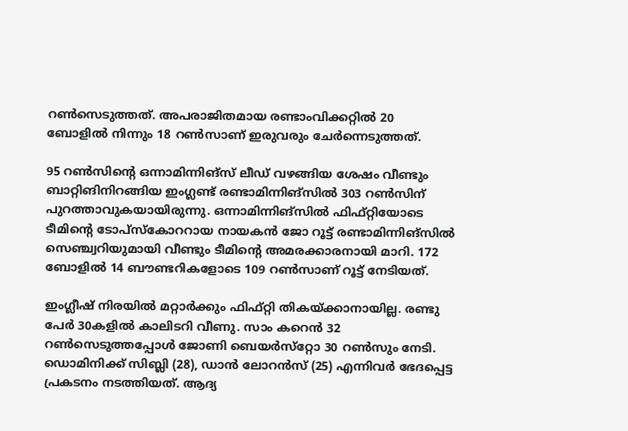റണ്‍സെടുത്തത്. അപരാജിതമായ രണ്ടാംവിക്കറ്റില്‍ 20 ബോളില്‍ നിന്നും 18 റണ്‍സാണ് ഇരുവരും ചേര്‍ന്നെടുത്തത്.

95 റണ്‍സിന്റെ ഒന്നാമിന്നിങ്‌സ് ലീഡ് വഴങ്ങിയ ശേഷം വീണ്ടും ബാറ്റിങിനിറങ്ങിയ ഇംഗ്ലണ്ട് രണ്ടാമിന്നിങ്‌സില്‍ 303 റണ്‍സിന് പുറത്താവുകയായിരുന്നു. ഒന്നാമിന്നിങ്‌സില്‍ ഫിഫ്റ്റിയോടെ ടീമിന്റെ ടോപ്‌സ്‌കോററായ നായകന്‍ ജോ റൂട്ട് രണ്ടാമിന്നിങ്‌സില്‍ സെഞ്ച്വറിയുമായി വീണ്ടും ടീമിന്റെ അമരക്കാരനായി മാറി. 172 ബോളില്‍ 14 ബൗണ്ടറികളോടെ 109 റണ്‍സാണ് റൂട്ട് നേടിയത്.

ഇംഗ്ലീഷ് നിരയില്‍ മറ്റാര്‍ക്കും ഫിഫ്റ്റി തികയ്ക്കാനായില്ല. രണ്ടു പേര്‍ 30കളില്‍ കാലിടറി വീണു. സാം കറെന്‍ 32 റണ്‍സെടുത്തപ്പോള്‍ ജോണി ബെയര്‍സ്‌റ്റോ 30 റണ്‍സും നേടി. ഡൊമിനിക്ക് സിബ്ലി (28), ഡാന്‍ ലോറന്‍സ് (25) എന്നിവര്‍ ഭേദപ്പെട്ട പ്രകടനം നടത്തിയത്. ആദ്യ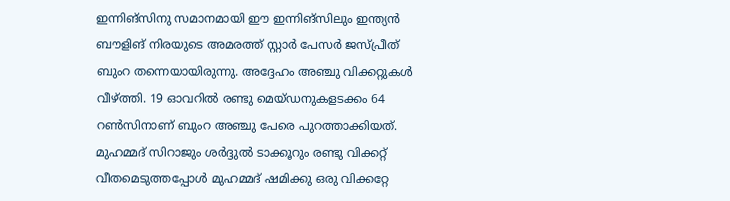ഇന്നിങ്‌സിനു സമാനമായി ഈ ഇന്നിങ്‌സിലും ഇന്ത്യന്‍ ബൗളിങ് നിരയുടെ അമരത്ത് സ്റ്റാര്‍ പേസര്‍ ജസ്പ്രീത് ബുംറ തന്നെയായിരുന്നു. അദ്ദേഹം അഞ്ചു വിക്കറ്റുകള്‍ വീഴ്ത്തി. 19 ഓവറില്‍ രണ്ടു മെയ്ഡനുകളടക്കം 64 റണ്‍സിനാണ് ബുംറ അഞ്ചു പേരെ പുറത്താക്കിയത്. മുഹമ്മദ് സിറാജും ശര്‍ദ്ദുല്‍ ടാക്കൂറും രണ്ടു വിക്കറ്റ് വീതമെടുത്തപ്പോള്‍ മുഹമ്മദ് ഷമിക്കു ഒരു വിക്കറ്റേ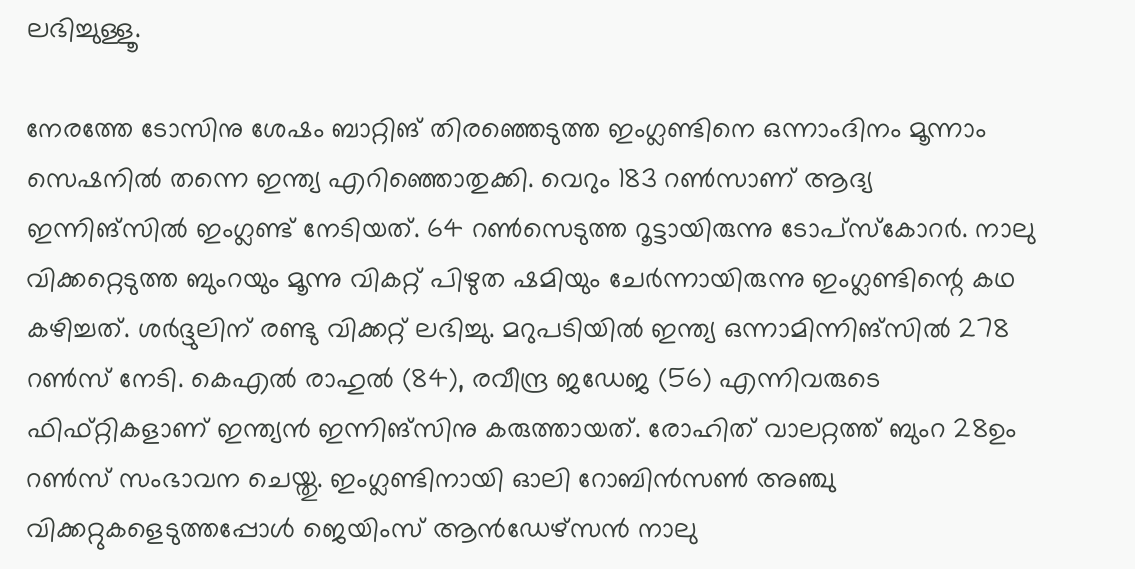ലഭിച്ചുള്ളൂ.

നേരത്തേ ടോസിനു ശേഷം ബാറ്റിങ് തിരഞ്ഞെടുത്ത ഇംഗ്ലണ്ടിനെ ഒന്നാംദിനം മൂന്നാം സെഷനില്‍ തന്നെ ഇന്ത്യ എറിഞ്ഞൊതുക്കി. വെറും 183 റണ്‍സാണ് ആദ്യ ഇന്നിങ്‌സില്‍ ഇംഗ്ലണ്ട് നേടിയത്. 64 റണ്‍സെടുത്ത റൂട്ടായിരുന്നു ടോപ്‌സ്‌കോറര്‍. നാലു വിക്കറ്റെടുത്ത ബുംറയും മൂന്നു വികറ്റ് പിഴുത ഷമിയും ചേര്‍ന്നായിരുന്നു ഇംഗ്ലണ്ടിന്റെ കഥ കഴിച്ചത്. ശര്‍ദ്ദുലിന് രണ്ടു വിക്കറ്റ് ലഭിച്ചു. മറുപടിയില്‍ ഇന്ത്യ ഒന്നാമിന്നിങ്‌സില്‍ 278 റണ്‍സ് നേടി. കെഎല്‍ രാഹുല്‍ (84), രവീന്ദ്ര ജഡേജ (56) എന്നിവരുടെ ഫിഫ്റ്റികളാണ് ഇന്ത്യന്‍ ഇന്നിങ്‌സിനു കരുത്തായത്. രോഹിത് വാലറ്റത്ത് ബുംറ 28ഉം റണ്‍സ് സംഭാവന ചെയ്തു. ഇംഗ്ലണ്ടിനായി ഓലി റോബിന്‍സണ്‍ അഞ്ചു വിക്കറ്റുകളെടുത്തപ്പോള്‍ ജെയിംസ് ആന്‍ഡേഴ്‌സന്‍ നാലു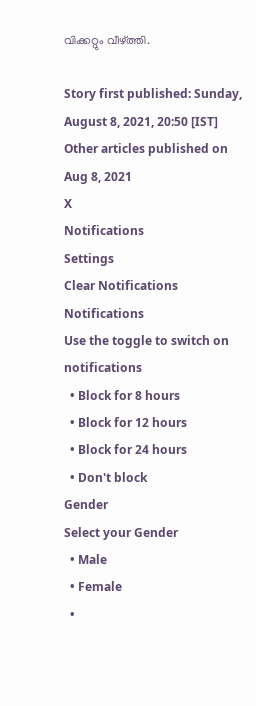വിക്കറ്റും വീഴ്ത്തി.

Story first published: Sunday, August 8, 2021, 20:50 [IST]
Other articles published on Aug 8, 2021
X
Notifications
Settings
Clear Notifications
Notifications
Use the toggle to switch on notifications
  • Block for 8 hours
  • Block for 12 hours
  • Block for 24 hours
  • Don't block
Gender
Select your Gender
  • Male
  • Female
  •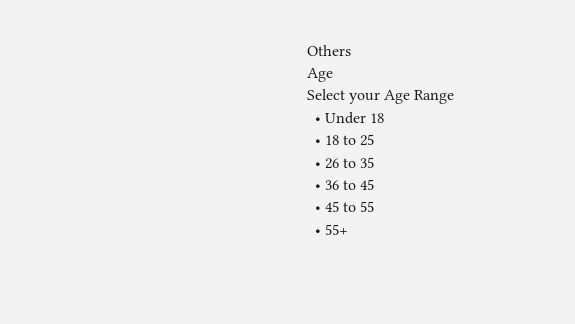Others
Age
Select your Age Range
  • Under 18
  • 18 to 25
  • 26 to 35
  • 36 to 45
  • 45 to 55
  • 55+